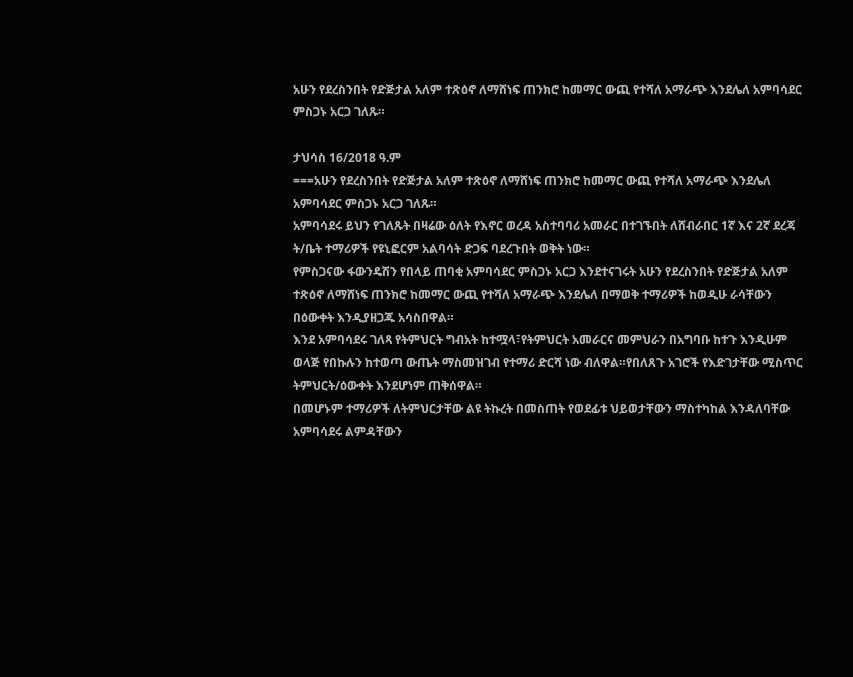አሁን የደረስንበት የድጅታል አለም ተጽዕኖ ለማሸነፍ ጠንክሮ ከመማር ውጪ የተሻለ አማራጭ እንደሌለ አምባሳደር ምስጋኑ አርጋ ገለጹ።

ታህሳስ 16/2018 ዓ.ም
===አሁን የደረስንበት የድጅታል አለም ተጽዕኖ ለማሸነፍ ጠንክሮ ከመማር ውጪ የተሻለ አማራጭ እንደሌለ አምባሳደር ምስጋኑ አርጋ ገለጹ።
አምባሳደሩ ይህን የገለጹት በዛሬው ዕለት የእኖር ወረዳ አስተባባሪ አመራር በተገኙበት ለሸብራበር 1ኛ እና 2ኛ ደረጃ ት/ቤት ተማሪዎች የዩኒፎርም አልባሳት ድጋፍ ባደረጉበት ወቅት ነው።
የምስጋናው ፋውንዴሽን የበላይ ጠባቂ አምባሳደር ምስጋኑ አርጋ እንደተናገሩት አሁን የደረስንበት የድጅታል አለም ተጽዕኖ ለማሸነፍ ጠንክሮ ከመማር ውጪ የተሻለ አማራጭ እንደሌለ በማወቅ ተማሪዎች ከወዲሁ ራሳቸውን በዕውቀት እንዲያዘጋጁ አሳስበዋል።
እንደ አምባሳደሩ ገለጻ የትምህርት ግብአት ከተሟላ፣የትምህርት አመራርና መምህራን በአግባቡ ከተጉ እንዲሁም ወላጅ የበኩሉን ከተወጣ ውጤት ማስመዝገብ የተማሪ ድርሻ ነው ብለዋል።የበለጸጉ አገሮች የእድገታቸው ሚስጥር ትምህርት/ዕውቀት እንደሆነም ጠቅሰዋል።
በመሆኑም ተማሪዎች ለትምህርታቸው ልዩ ትኩረት በመስጠት የወደፊቱ ህይወታቸውን ማስተካከል እንዳለባቸው አምባሳደሩ ልምዳቸውን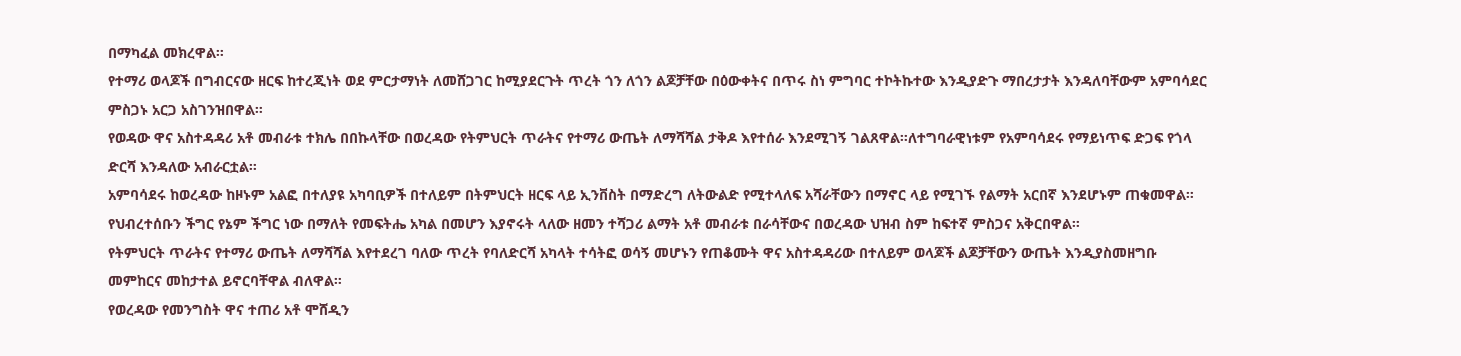በማካፈል መክረዋል።
የተማሪ ወላጆች በግብርናው ዘርፍ ከተረጂነት ወደ ምርታማነት ለመሸጋገር ከሚያደርጉት ጥረት ጎን ለጎን ልጆቻቸው በዕውቀትና በጥሩ ስነ ምግባር ተኮትኩተው እንዲያድጉ ማበረታታት እንዳለባቸውም አምባሳደር ምስጋኑ አርጋ አስገንዝበዋል።
የወዳው ዋና አስተዳዳሪ አቶ መብራቱ ተክሌ በበኩላቸው በወረዳው የትምህርት ጥራትና የተማሪ ውጤት ለማሻሻል ታቅዶ እየተሰራ እንደሚገኝ ገልጸዋል።ለተግባራዊነቱም የአምባሳደሩ የማይነጥፍ ድጋፍ የጎላ ድርሻ እንዳለው አብራርቷል።
አምባሳደሩ ከወረዳው ከዞኑም አልፎ በተለያዩ አካባቢዎች በተለይም በትምህርት ዘርፍ ላይ ኢንቨስት በማድረግ ለትውልድ የሚተላለፍ አሻራቸውን በማኖር ላይ የሚገኙ የልማት አርበኛ እንደሆኑም ጠቁመዋል።
የህብረተሰቡን ችግር የኔም ችግር ነው በማለት የመፍትሔ አካል በመሆን እያኖሩት ላለው ዘመን ተሻጋሪ ልማት አቶ መብራቱ በራሳቸውና በወረዳው ህዝብ ስም ከፍተኛ ምስጋና አቅርበዋል።
የትምህርት ጥራትና የተማሪ ውጤት ለማሻሻል እየተደረገ ባለው ጥረት የባለድርሻ አካላት ተሳትፎ ወሳኝ መሆኑን የጠቆሙት ዋና አስተዳዳሪው በተለይም ወላጆች ልጆቻቸውን ውጤት እንዲያስመዘግቡ መምከርና መከታተል ይኖርባቸዋል ብለዋል።
የወረዳው የመንግስት ዋና ተጠሪ አቶ ሞሸዲን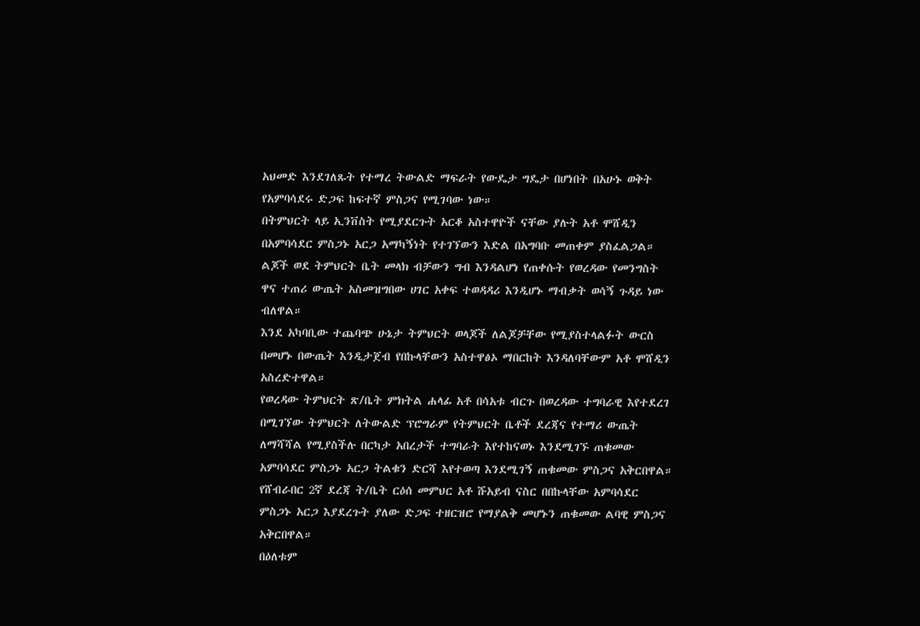አህመድ እንደገለጹት የተማረ ትውልድ ማፍራት የውዴታ ግዴታ በሆነበት በአሁኑ ወቅት የአምባሳደሩ ድጋፍ ከፍተኛ ምስጋና የሚገባው ነው።
በትምህርት ላይ ኢንቨስት የሚያደርጉት አርቆ አስተዋዮች ናቸው ያሉት አቶ ሞሸዲን በአምባሳደር ምስጋኑ አርጋ አማካኝነት የተገኘውን እድል በአግባቡ መጠቀም ያስፈልጋል።
ልጆች ወደ ትምህርት ቤት መላክ ብቻውን ግብ እንዳልሆነ የጠቀሱት የወረዳው የመንግስት ዋና ተጠሪ ውጤት አስመዝግበው ሀገር አቀፍ ተወዳዳሪ እንዲሆኑ ማብቃት ወሳኝ ጉዳይ ነው ብለዋል።
እንደ አካባቢው ተጨባጭ ሁኔታ ትምህርት ወላጆች ለልጆቻቸው የሚያስተላልፉት ውርስ በመሆኑ በውጤት እንዲታጀብ የበኩላቸውን አስተዋፅኦ ማበርከት እንዳለባቸውም አቶ ሞሸዲን አስረድተዋል።
የወረዳው ትምህርት ጽ/ቤት ምክትል ሐላፊ አቶ በሳአቱ ብርጉ በወረዳው ተግባራዊ እየተደረገ በሚገኘው ትምህርት ለትውልድ ፕሮግራም የትምህርት ቤቶች ደረጃና የተማሪ ውጤት ለማሻሻል የሚያስችሉ በርካታ አበረታች ተግባራት እየተከናወኑ እንደሚገኙ ጠቁመው አምባሳደር ምስጋኑ አርጋ ትልቁን ድርሻ እየተወጣ እንደሚገኝ ጠቁመው ምስጋና አቅርበዋል።
የሸብራበር 2ኛ ደረጃ ት/ቤት ርዕሰ መምህር አቶ ሹአይብ ናስር በበኩላቸው አምባሳደር ምስጋኑ አርጋ እያደረጉት ያለው ድጋፍ ተዘርዝሮ የማያልቅ መሆኑን ጠቁመው ልባዊ ምስጋና አቅርበዋል።
በዕለቱም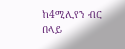ከ4ሚሊየን ብር በላይ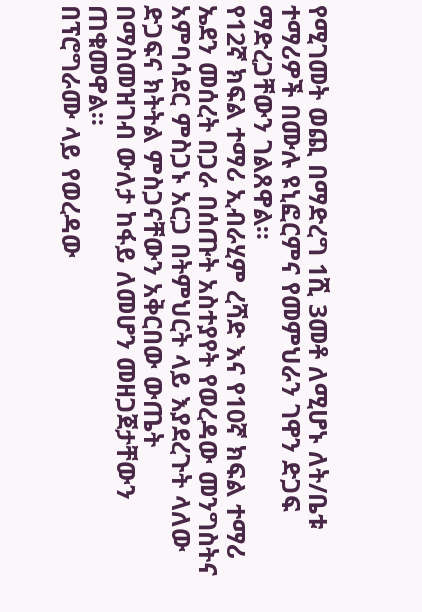የሚገመት ወጪ በማድረግ 1ሺ 3መቶ ለሚሆኑ ለት/ቤቱ ተማሪዎች በሙሉ ዩኒፎርምና የመምህራን ገዋን ድጋፍ ማድረጋቸውን ገልጸዋል።
የ12ኛ ክፍል ተማሪ ኢብራሂም ረሻድ እና የ10ኛ ክፍል ተማሪ ኤደን መሰረት በጋራ በሰጡት አስተያየት የወረዳው መንግስትና አምባሳደር ምስጋኑ አርጋ በትምህርት ላይ እያደረጉት ላለው ድጋፍና ክትትል ምስጋናቸውን አቅርበው ውጤት በማስመዝገብ ውለታ ከፋይ ለመሆን መዘጋጀታቸውን ጠቁመዋል።
በፕሮግራሙ ላይ የወረዳው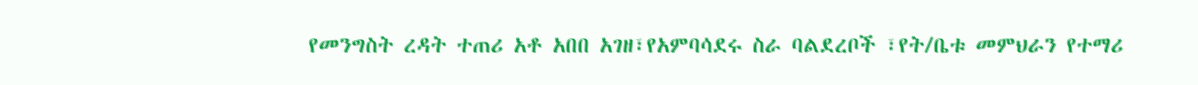የመንግስት ረዳት ተጠሪ አቶ አበበ አገዘ፣የአምባሳደሩ ስራ ባልደረቦች ፣የት/ቤቱ መምህራን የተማሪ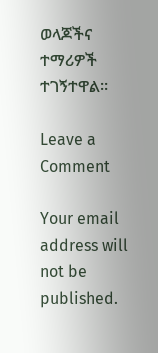ወላጆችና ተማሪዎች ተገኝተዋል።

Leave a Comment

Your email address will not be published.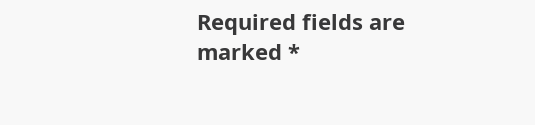Required fields are marked *